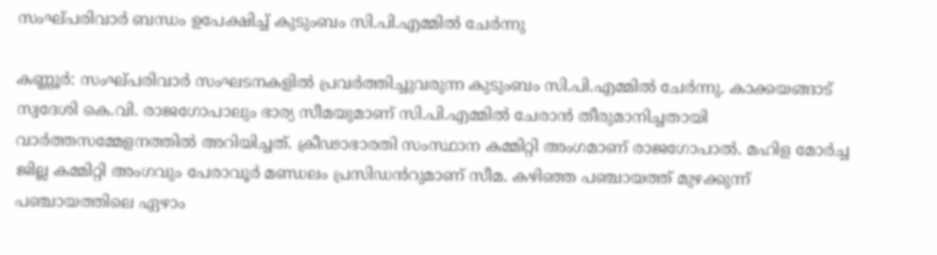സംഘ്പരിവാര്‍ ബന്ധം ഉപേക്ഷിച്ച് കുടുംബം സി.പി.എമ്മില്‍ ചേര്‍ന്നു

കണ്ണൂര്‍: സംഘ്പരിവാര്‍ സംഘടനകളില്‍ പ്രവര്‍ത്തിച്ചുവരുന്ന കുടുംബം സി.പി.എമ്മില്‍ ചേർന്നു. കാക്കയങ്ങാട് സ്വദേശി കെ.വി. രാജഗോപാലും ഭാര്യ സീമയുമാണ് സി.പി.എമ്മിൽ ചേരാൻ തീരുമാനിച്ചതായി വാർത്തസമ്മേളനത്തിൽ അറിയിച്ചത്. ക്രീഢാഭാരതി സംസ്ഥാന കമ്മിറ്റി അംഗമാണ് രാജഗോപാല്‍. മഹിള മോര്‍ച്ച ജില്ല കമ്മിറ്റി അംഗവും പേരാവൂര്‍ മണ്ഡലം പ്രസിഡൻറുമാണ് സീമ. കഴിഞ്ഞ പഞ്ചായത്ത് മുഴക്കുന്ന് പഞ്ചായത്തിലെ ഏഴാം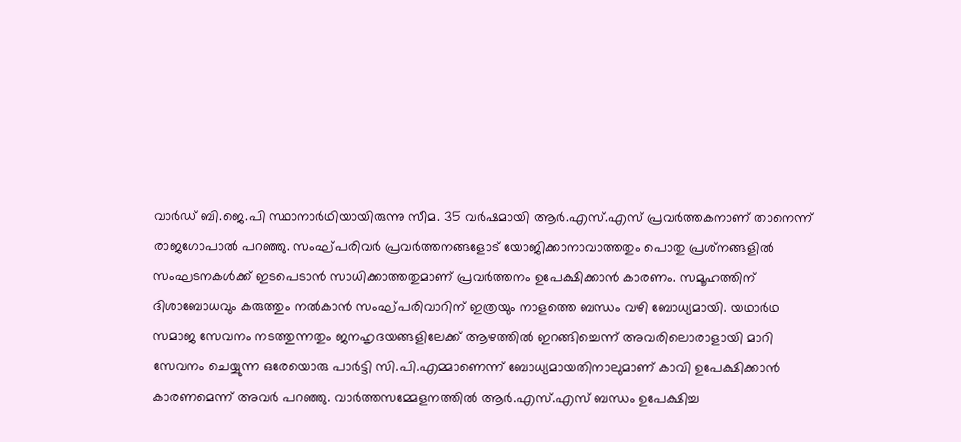വാര്‍ഡ് ബി.ജെ.പി സ്ഥാനാര്‍ഥിയായിരുന്നു സീമ. 35 വര്‍ഷമായി ആര്‍.എസ്.എസ് പ്രവര്‍ത്തകനാണ് താനെന്ന് രാജഗോപാല്‍ പറഞ്ഞു. സംഘ്പരിവർ പ്രവര്‍ത്തനങ്ങളോട് യോജിക്കാനാവാത്തതും പൊതു പ്രശ്‌നങ്ങളില്‍ സംഘടനകള്‍ക്ക് ഇടപെടാന്‍ സാധിക്കാത്തതുമാണ് പ്രവര്‍ത്തനം ഉപേക്ഷിക്കാന്‍ കാരണം. സമൂഹത്തിന് ദിശാബോധവും കരുത്തും നൽകാൻ സംഘ്പരിവാറിന് ഇത്രയും നാളത്തെ ബന്ധം വഴി ബോധ്യമായി. യഥാർഥ സമാജ സേവനം നടത്തുന്നതും ജനഹൃദയങ്ങളിലേക്ക് ആഴത്തിൽ ഇറങ്ങിച്ചെന്ന് അവരിലൊരാളായി മാറി സേവനം ചെയ്യുന്ന ഒരേയൊരു പാർട്ടി സി.പി.എമ്മാണെന്ന് ബോധ്യമായതിനാലുമാണ് കാവി ഉപേക്ഷിക്കാൻ കാരണമെന്ന് അവർ പറഞ്ഞു. വാർത്തസമ്മേളനത്തിൽ ആര്‍.എസ്.എസ് ബന്ധം ഉപേക്ഷിച്ച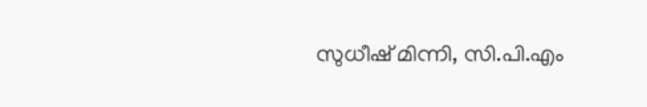സുധീഷ് മിന്നി, സി.പി.എം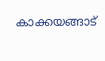കാക്കയങ്ങാട്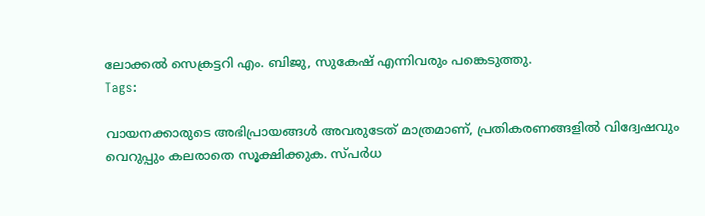ലോക്കല്‍ സെക്രട്ടറി എം. ബിജു, സുകേഷ് എന്നിവരും പങ്കെടുത്തു.
Tags:

വായനക്കാരുടെ അഭിപ്രായങ്ങള്‍ അവരുടേത് മാത്രമാണ്, പ്രതികരണങ്ങളിൽ വിദ്വേഷവും വെറുപ്പും കലരാതെ സൂക്ഷിക്കുക. സ്പർധ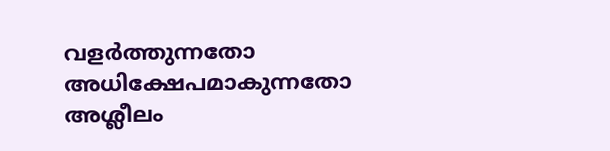വളർത്തുന്നതോ അധിക്ഷേപമാകുന്നതോ അശ്ലീലം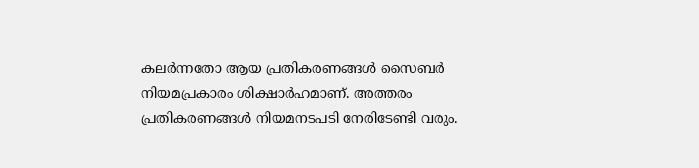കലർന്നതോ ആയ പ്രതികരണങ്ങൾ സൈബർ നിയമപ്രകാരം ശിക്ഷാർഹമാണ്. അത്തരം പ്രതികരണങ്ങൾ നിയമനടപടി നേരിടേണ്ടി വരും.